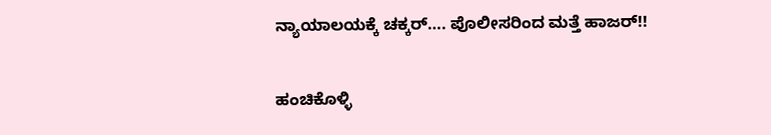ನ್ಯಾಯಾಲಯಕ್ಕೆ ಚಕ್ಕರ್…. ಪೊಲೀಸರಿಂದ ಮತ್ತೆ ಹಾಜರ್!!

ಹಂಚಿಕೊಳ್ಳಿ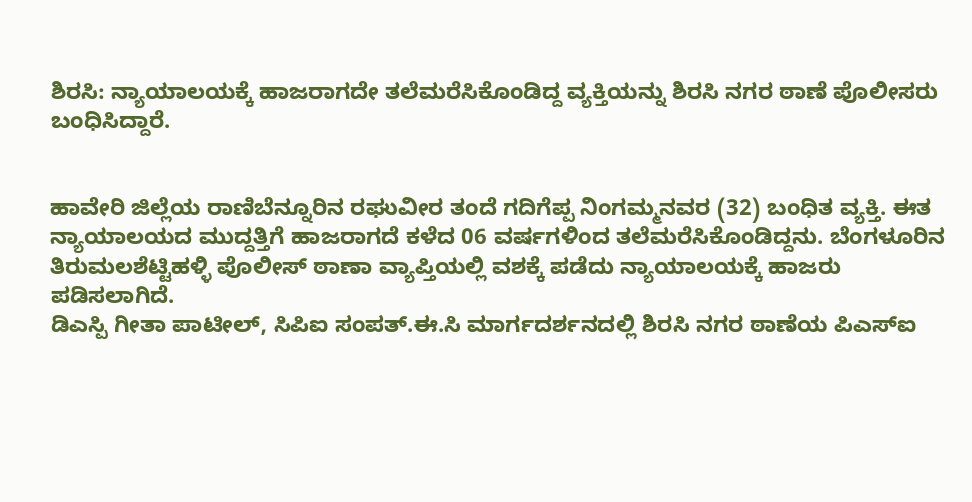ಶಿರಸಿ: ನ್ಯಾಯಾಲಯಕ್ಕೆ ಹಾಜರಾಗದೇ ತಲೆಮರೆಸಿಕೊಂಡಿದ್ದ ವ್ಯಕ್ತಿಯನ್ನು ಶಿರಸಿ ನಗರ ಠಾಣೆ ಪೊಲೀಸರು ಬಂಧಿಸಿದ್ದಾರೆ.


ಹಾವೇರಿ ಜಿಲ್ಲೆಯ ರಾಣಿಬೆನ್ನೂರಿನ ರಘುವೀರ ತಂದೆ ಗದಿಗೆಪ್ಪ ನಿಂಗಮ್ಮನವರ (32) ಬಂಧಿತ ವ್ಯಕ್ತಿ. ಈತ ನ್ಯಾಯಾಲಯದ ಮುದ್ದತ್ತಿಗೆ ಹಾಜರಾಗದೆ ಕಳೆದ 06 ವರ್ಷಗಳಿಂದ ತಲೆಮರೆಸಿಕೊಂಡಿದ್ದನು. ಬೆಂಗಳೂರಿನ ತಿರುಮಲಶೆಟ್ಟಿಹಳ್ಳಿ ಪೊಲೀಸ್ ಠಾಣಾ ವ್ಯಾಪ್ತಿಯಲ್ಲಿ ವಶಕ್ಕೆ ಪಡೆದು ನ್ಯಾಯಾಲಯಕ್ಕೆ ಹಾಜರು ಪಡಿಸಲಾಗಿದೆ.
ಡಿಎಸ್ಪಿ ಗೀತಾ ಪಾಟೀಲ್, ಸಿಪಿಐ ಸಂಪತ್.ಈ.ಸಿ ಮಾರ್ಗದರ್ಶನದಲ್ಲಿ ಶಿರಸಿ ನಗರ ಠಾಣೆಯ ಪಿಎಸ್ಐ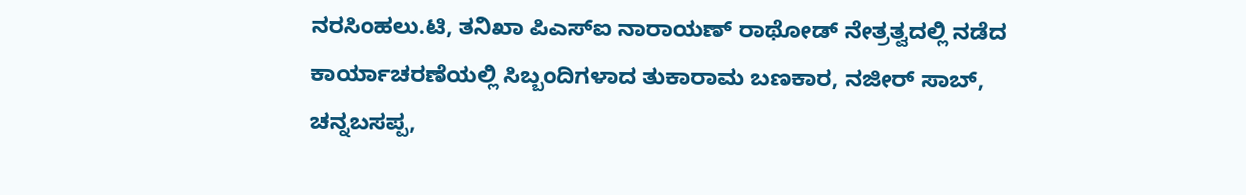ನರಸಿಂಹಲು.ಟಿ, ತನಿಖಾ ಪಿಎಸ್ಐ ನಾರಾಯಣ್ ರಾಥೋಡ್ ನೇತ್ರತ್ವದಲ್ಲಿ ನಡೆದ ಕಾರ್ಯಾಚರಣೆಯಲ್ಲಿ ಸಿಬ್ಬಂದಿಗಳಾದ ತುಕಾರಾಮ ಬಣಕಾರ, ನಜೀರ್ ಸಾಬ್, ಚನ್ನಬಸಪ್ಪ,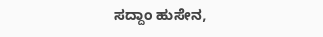ಸದ್ದಾಂ ಹುಸೇನ,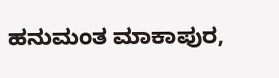ಹನುಮಂತ ಮಾಕಾಪುರ,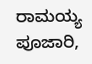ರಾಮಯ್ಯ ಪೂಜಾರಿ,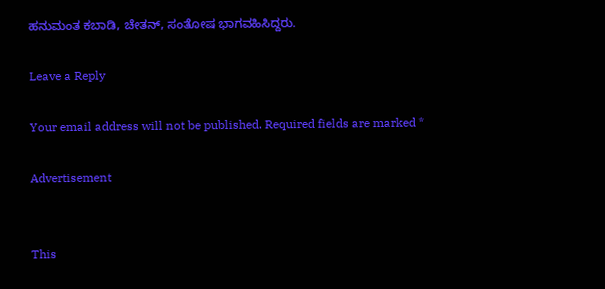ಹನುಮಂತ ಕಬಾಡಿ, ಚೇತನ್, ಸಂತೋಷ ಭಾಗವಹಿಸಿದ್ದರು.

Leave a Reply

Your email address will not be published. Required fields are marked *

Advertisement


This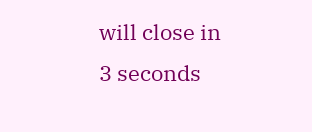will close in 3 seconds